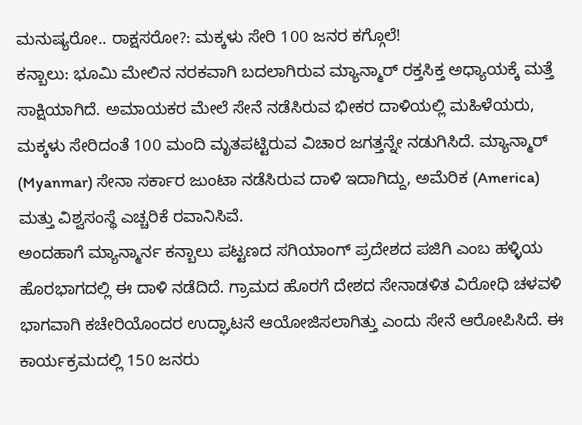ಮನುಷ್ಯರೋ.. ರಾಕ್ಷಸರೋ?: ಮಕ್ಕಳು ಸೇರಿ 100 ಜನರ ಕಗ್ಗೊಲೆ!
ಕನ್ಬಾಲು: ಭೂಮಿ ಮೇಲಿನ ನರಕವಾಗಿ ಬದಲಾಗಿರುವ ಮ್ಯಾನ್ಮಾರ್ ರಕ್ತಸಿಕ್ತ ಅಧ್ಯಾಯಕ್ಕೆ ಮತ್ತೆ ಸಾಕ್ಷಿಯಾಗಿದೆ. ಅಮಾಯಕರ ಮೇಲೆ ಸೇನೆ ನಡೆಸಿರುವ ಭೀಕರ ದಾಳಿಯಲ್ಲಿ ಮಹಿಳೆಯರು, ಮಕ್ಕಳು ಸೇರಿದಂತೆ 100 ಮಂದಿ ಮೃತಪಟ್ಟಿರುವ ವಿಚಾರ ಜಗತ್ತನ್ನೇ ನಡುಗಿಸಿದೆ. ಮ್ಯಾನ್ಮಾರ್ (Myanmar) ಸೇನಾ ಸರ್ಕಾರ ಜುಂಟಾ ನಡೆಸಿರುವ ದಾಳಿ ಇದಾಗಿದ್ದು, ಅಮೆರಿಕ (America) ಮತ್ತು ವಿಶ್ವಸಂಸ್ಥೆ ಎಚ್ಚರಿಕೆ ರವಾನಿಸಿವೆ.
ಅಂದಹಾಗೆ ಮ್ಯಾನ್ಮಾರ್ನ ಕನ್ಬಾಲು ಪಟ್ಟಣದ ಸಗಿಯಾಂಗ್ ಪ್ರದೇಶದ ಪಜಿಗಿ ಎಂಬ ಹಳ್ಳಿಯ ಹೊರಭಾಗದಲ್ಲಿ ಈ ದಾಳಿ ನಡೆದಿದೆ. ಗ್ರಾಮದ ಹೊರಗೆ ದೇಶದ ಸೇನಾಡಳಿತ ವಿರೋಧಿ ಚಳವಳಿ ಭಾಗವಾಗಿ ಕಚೇರಿಯೊಂದರ ಉದ್ಘಾಟನೆ ಆಯೋಜಿಸಲಾಗಿತ್ತು ಎಂದು ಸೇನೆ ಆರೋಪಿಸಿದೆ. ಈ ಕಾರ್ಯಕ್ರಮದಲ್ಲಿ 150 ಜನರು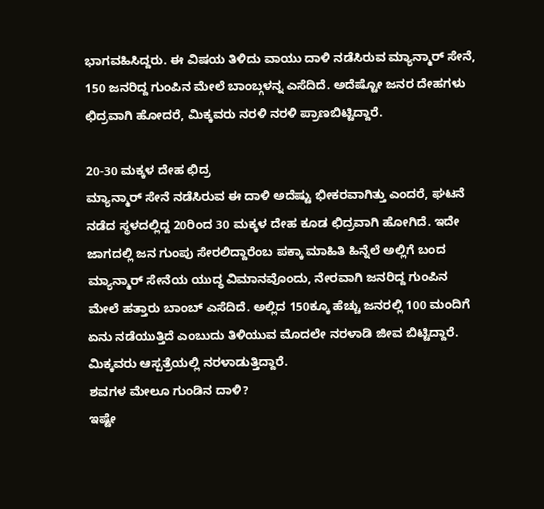ಭಾಗವಹಿಸಿದ್ದರು. ಈ ವಿಷಯ ತಿಳಿದು ವಾಯು ದಾಳಿ ನಡೆಸಿರುವ ಮ್ಯಾನ್ಮಾರ್ ಸೇನೆ, 150 ಜನರಿದ್ದ ಗುಂಪಿನ ಮೇಲೆ ಬಾಂಬ್ಗಳನ್ನ ಎಸೆದಿದೆ. ಅದೆಷ್ಟೋ ಜನರ ದೇಹಗಳು ಛಿದ್ರವಾಗಿ ಹೋದರೆ, ಮಿಕ್ಕವರು ನರಳಿ ನರಳಿ ಪ್ರಾಣಬಿಟ್ಟಿದ್ದಾರೆ.

20-30 ಮಕ್ಕಳ ದೇಹ ಛಿದ್ರ
ಮ್ಯಾನ್ಮಾರ್ ಸೇನೆ ನಡೆಸಿರುವ ಈ ದಾಳಿ ಅದೆಷ್ಟು ಭೀಕರವಾಗಿತ್ತು ಎಂದರೆ, ಘಟನೆ ನಡೆದ ಸ್ಥಳದಲ್ಲಿದ್ದ 20ರಿಂದ 30 ಮಕ್ಕಳ ದೇಹ ಕೂಡ ಛಿದ್ರವಾಗಿ ಹೋಗಿದೆ. ಇದೇ ಜಾಗದಲ್ಲಿ ಜನ ಗುಂಪು ಸೇರಲಿದ್ದಾರೆಂಬ ಪಕ್ಕಾ ಮಾಹಿತಿ ಹಿನ್ನೆಲೆ ಅಲ್ಲಿಗೆ ಬಂದ ಮ್ಯಾನ್ಮಾರ್ ಸೇನೆಯ ಯುದ್ಧ ವಿಮಾನವೊಂದು, ನೇರವಾಗಿ ಜನರಿದ್ದ ಗುಂಪಿನ ಮೇಲೆ ಹತ್ತಾರು ಬಾಂಬ್ ಎಸೆದಿದೆ. ಅಲ್ಲಿದ 150ಕ್ಕೂ ಹೆಚ್ಚು ಜನರಲ್ಲಿ 100 ಮಂದಿಗೆ ಏನು ನಡೆಯುತ್ತಿದೆ ಎಂಬುದು ತಿಳಿಯುವ ಮೊದಲೇ ನರಳಾಡಿ ಜೀವ ಬಿಟ್ಟಿದ್ದಾರೆ. ಮಿಕ್ಕವರು ಆಸ್ಪತ್ರೆಯಲ್ಲಿ ನರಳಾಡುತ್ತಿದ್ದಾರೆ.
ಶವಗಳ ಮೇಲೂ ಗುಂಡಿನ ದಾಳಿ?
ಇಷ್ಟೇ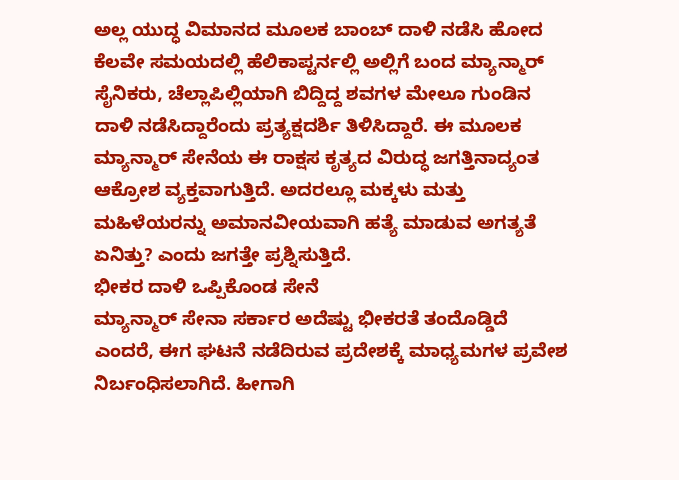ಅಲ್ಲ ಯುದ್ಧ ವಿಮಾನದ ಮೂಲಕ ಬಾಂಬ್ ದಾಳಿ ನಡೆಸಿ ಹೋದ ಕೆಲವೇ ಸಮಯದಲ್ಲಿ ಹೆಲಿಕಾಪ್ಟರ್ನಲ್ಲಿ ಅಲ್ಲಿಗೆ ಬಂದ ಮ್ಯಾನ್ಮಾರ್ ಸೈನಿಕರು, ಚೆಲ್ಲಾಪಿಲ್ಲಿಯಾಗಿ ಬಿದ್ದಿದ್ದ ಶವಗಳ ಮೇಲೂ ಗುಂಡಿನ ದಾಳಿ ನಡೆಸಿದ್ದಾರೆಂದು ಪ್ರತ್ಯಕ್ಷದರ್ಶಿ ತಿಳಿಸಿದ್ದಾರೆ. ಈ ಮೂಲಕ ಮ್ಯಾನ್ಮಾರ್ ಸೇನೆಯ ಈ ರಾಕ್ಷಸ ಕೃತ್ಯದ ವಿರುದ್ಧ ಜಗತ್ತಿನಾದ್ಯಂತ ಆಕ್ರೋಶ ವ್ಯಕ್ತವಾಗುತ್ತಿದೆ. ಅದರಲ್ಲೂ ಮಕ್ಕಳು ಮತ್ತು ಮಹಿಳೆಯರನ್ನು ಅಮಾನವೀಯವಾಗಿ ಹತ್ಯೆ ಮಾಡುವ ಅಗತ್ಯತೆ ಏನಿತ್ತು? ಎಂದು ಜಗತ್ತೇ ಪ್ರಶ್ನಿಸುತ್ತಿದೆ.
ಭೀಕರ ದಾಳಿ ಒಪ್ಪಿಕೊಂಡ ಸೇನೆ
ಮ್ಯಾನ್ಮಾರ್ ಸೇನಾ ಸರ್ಕಾರ ಅದೆಷ್ಟು ಭೀಕರತೆ ತಂದೊಡ್ಡಿದೆ ಎಂದರೆ, ಈಗ ಘಟನೆ ನಡೆದಿರುವ ಪ್ರದೇಶಕ್ಕೆ ಮಾಧ್ಯಮಗಳ ಪ್ರವೇಶ ನಿರ್ಬಂಧಿಸಲಾಗಿದೆ. ಹೀಗಾಗಿ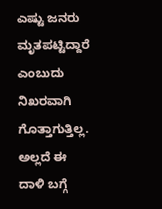ಎಷ್ಟು ಜನರು ಮೃತಪಟ್ಟಿದ್ದಾರೆ ಎಂಬುದು ನಿಖರವಾಗಿ ಗೊತ್ತಾಗುತ್ತಿಲ್ಲ. ಅಲ್ಲದೆ ಈ ದಾಳಿ ಬಗ್ಗೆ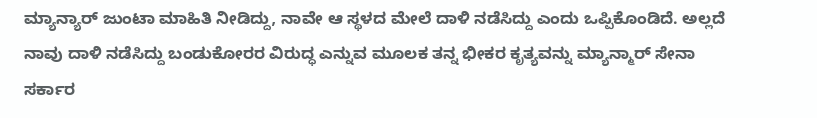ಮ್ಯಾನ್ಯಾರ್ ಜುಂಟಾ ಮಾಹಿತಿ ನೀಡಿದ್ದು, ನಾವೇ ಆ ಸ್ಥಳದ ಮೇಲೆ ದಾಳಿ ನಡೆಸಿದ್ದು ಎಂದು ಒಪ್ಪಿಕೊಂಡಿದೆ. ಅಲ್ಲದೆ ನಾವು ದಾಳಿ ನಡೆಸಿದ್ದು ಬಂಡುಕೋರರ ವಿರುದ್ಧ ಎನ್ನುವ ಮೂಲಕ ತನ್ನ ಭೀಕರ ಕೃತ್ಯವನ್ನು ಮ್ಯಾನ್ಮಾರ್ ಸೇನಾ ಸರ್ಕಾರ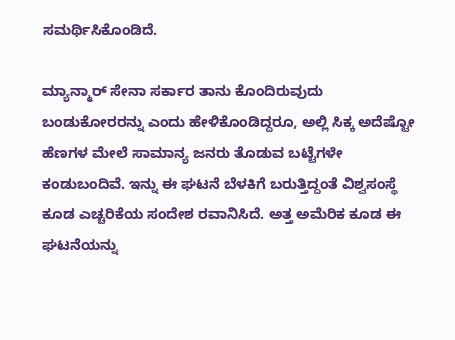ಸಮರ್ಥಿಸಿಕೊಂಡಿದೆ.

ಮ್ಯಾನ್ಮಾರ್ ಸೇನಾ ಸರ್ಕಾರ ತಾನು ಕೊಂದಿರುವುದು ಬಂಡುಕೋರರನ್ನು ಎಂದು ಹೇಳಿಕೊಂಡಿದ್ದರೂ, ಅಲ್ಲಿ ಸಿಕ್ಕ ಅದೆಷ್ಟೋ ಹೆಣಗಳ ಮೇಲೆ ಸಾಮಾನ್ಯ ಜನರು ತೊಡುವ ಬಟ್ಟೆಗಳೇ ಕಂಡುಬಂದಿವೆ. ಇನ್ನು ಈ ಘಟನೆ ಬೆಳಕಿಗೆ ಬರುತ್ತಿದ್ದಂತೆ ವಿಶ್ವಸಂಸ್ಥೆ ಕೂಡ ಎಚ್ಚರಿಕೆಯ ಸಂದೇಶ ರವಾನಿಸಿದೆ. ಅತ್ತ ಅಮೆರಿಕ ಕೂಡ ಈ ಘಟನೆಯನ್ನು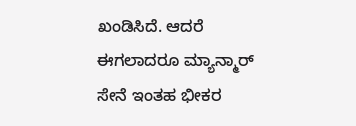ಖಂಡಿಸಿದೆ. ಆದರೆ ಈಗಲಾದರೂ ಮ್ಯಾನ್ಮಾರ್ ಸೇನೆ ಇಂತಹ ಭೀಕರ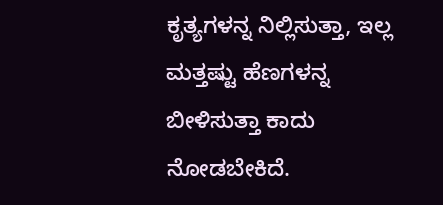ಕೃತ್ಯಗಳನ್ನ ನಿಲ್ಲಿಸುತ್ತಾ, ಇಲ್ಲ ಮತ್ತಷ್ಟು ಹೆಣಗಳನ್ನ ಬೀಳಿಸುತ್ತಾ ಕಾದು ನೋಡಬೇಕಿದೆ.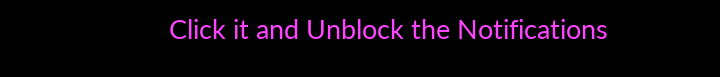Click it and Unblock the Notifications